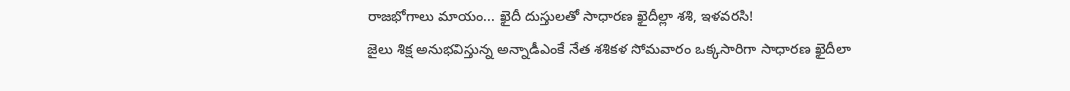రాజభోగాలు మాయం... ఖైదీ దుస్తులతో సాధారణ ఖైదీల్లా శశి, ఇళవరసి!
జైలు శిక్ష అనుభవిస్తున్న అన్నాడీఎంకే నేత శశికళ సోమవారం ఒక్కసారిగా సాధారణ ఖైదీలా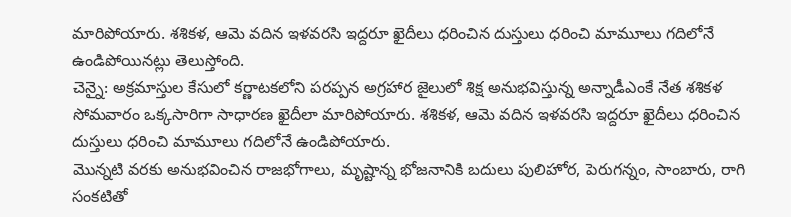మారిపోయారు. శశికళ, ఆమె వదిన ఇళవరసి ఇద్దరూ ఖైదీలు ధరించిన దుస్తులు ధరించి మామూలు గదిలోనే ఉండిపోయినట్లు తెలుస్తోంది.
చెన్నై: అక్రమాస్తుల కేసులో కర్ణాటకలోని పరప్పన అగ్రహార జైలులో శిక్ష అనుభవిస్తున్న అన్నాడీఎంకే నేత శశికళ సోమవారం ఒక్కసారిగా సాధారణ ఖైదీలా మారిపోయారు. శశికళ, ఆమె వదిన ఇళవరసి ఇద్దరూ ఖైదీలు ధరించిన దుస్తులు ధరించి మామూలు గదిలోనే ఉండిపోయారు.
మొన్నటి వరకు అనుభవించిన రాజభోగాలు, మృష్టాన్న భోజనానికి బదులు పులిహోర, పెరుగన్నం, సాంబారు, రాగి సంకటితో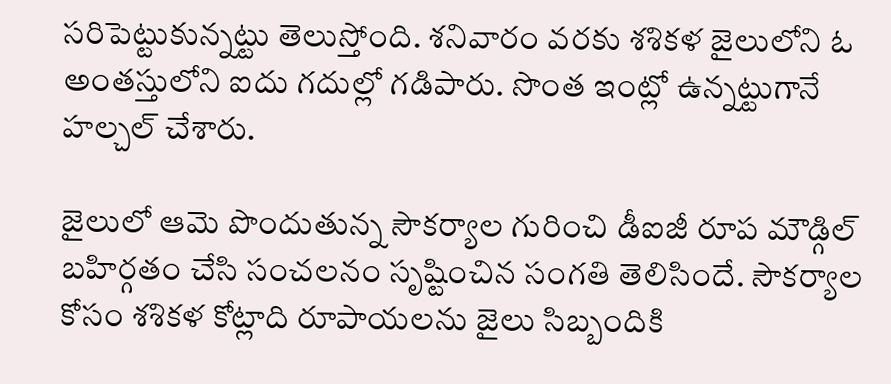సరిపెట్టుకున్నట్టు తెలుస్తోంది. శనివారం వరకు శశికళ జైలులోని ఓ అంతస్తులోని ఐదు గదుల్లో గడిపారు. సొంత ఇంట్లో ఉన్నట్టుగానే హల్చల్ చేశారు.

జైలులో ఆమె పొందుతున్న సౌకర్యాల గురించి డీఐజీ రూప మౌడ్గిల్ బహిర్గతం చేసి సంచలనం సృష్టించిన సంగతి తెలిసిందే. సౌకర్యాల కోసం శశికళ కోట్లాది రూపాయలను జైలు సిబ్బందికి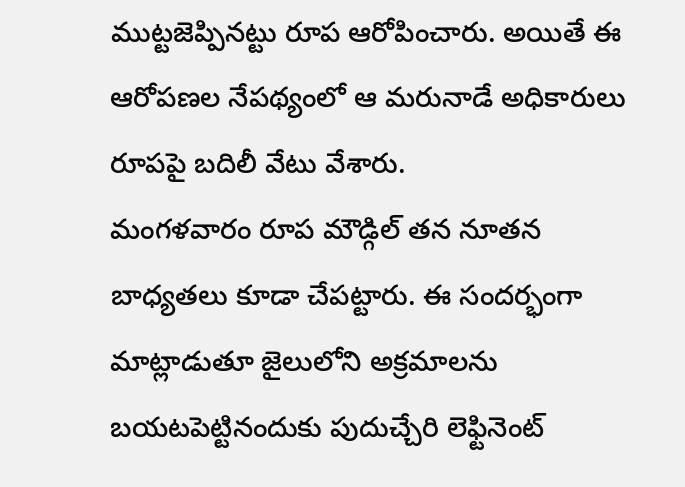ముట్టజెప్పినట్టు రూప ఆరోపించారు. అయితే ఈ ఆరోపణల నేపథ్యంలో ఆ మరునాడే అధికారులు రూపపై బదిలీ వేటు వేశారు.
మంగళవారం రూప మౌడ్గిల్ తన నూతన బాధ్యతలు కూడా చేపట్టారు. ఈ సందర్భంగా మాట్లాడుతూ జైలులోని అక్రమాలను బయటపెట్టినందుకు పుదుచ్చేరి లెఫ్టినెంట్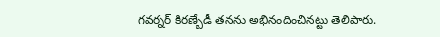గవర్నర్ కిరణ్బేడీ తనను అభినందించినట్టు తెలిపారు.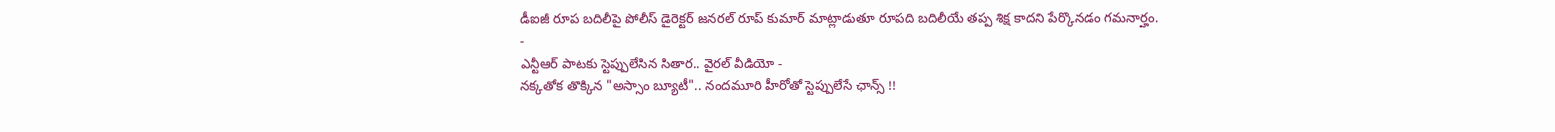డీఐజీ రూప బదిలీపై పోలీస్ డైరెక్టర్ జనరల్ రూప్ కుమార్ మాట్లాడుతూ రూపది బదిలీయే తప్ప శిక్ష కాదని పేర్కొనడం గమనార్హం.
-
ఎన్టీఆర్ పాటకు స్టెప్పులేసిన సితార.. వైరల్ వీడియో -
నక్కతోక తొక్కిన "అస్సాం బ్యూటీ".. నందమూరి హీరోతో స్టెప్పులేసే ఛాన్స్ !!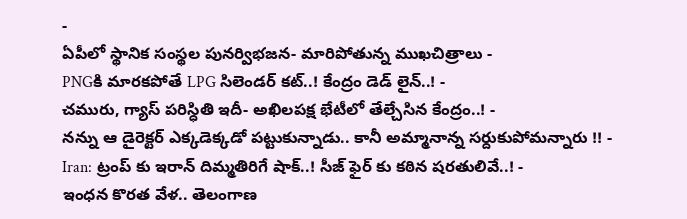-
ఏపీలో స్థానిక సంస్థల పునర్విభజన- మారిపోతున్న ముఖచిత్రాలు -
PNGకి మారకపోతే LPG సిలెండర్ కట్..! కేంద్రం డెడ్ లైన్..! -
చమురు, గ్యాస్ పరిస్ధితి ఇదీ- అఖిలపక్ష భేటీలో తేల్చేసిన కేంద్రం..! -
నన్ను ఆ డైరెక్టర్ ఎక్కడెక్కడో పట్టుకున్నాడు.. కానీ అమ్మానాన్న సర్దుకుపోమన్నారు !! -
Iran: ట్రంప్ కు ఇరాన్ దిమ్మతిరిగే షాక్..! సీజ్ ఫైర్ కు కఠిన షరతులివే..! -
ఇంధన కొరత వేళ.. తెలంగాణ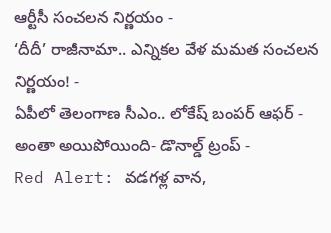ఆర్టీసీ సంచలన నిర్ణయం -
‘దీదీ’ రాజీనామా.. ఎన్నికల వేళ మమత సంచలన నిర్ణయం! -
ఏపీలో తెలంగాణ సీఎం.. లోకేష్ బంపర్ ఆఫర్ -
అంతా అయిపోయింది- డొనాల్డ్ ట్రంప్ -
Red Alert: వడగళ్ల వాన,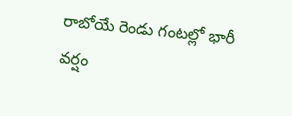రాబోయే రెండు గంటల్లో భారీ వర్షం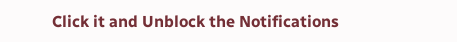Click it and Unblock the Notifications